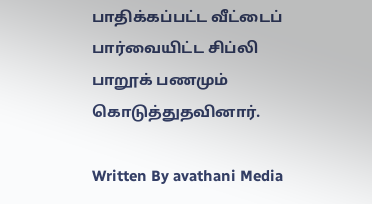பாதிக்கப்பட்ட வீட்டைப் பார்வையிட்ட சிப்லி பாறூக் பணமும் கொடுத்துதவினார்.

Written By avathani Media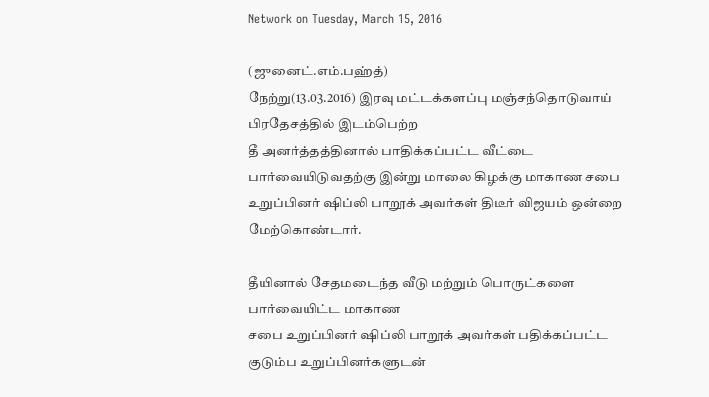Network on Tuesday, March 15, 2016

(ஜுனைட்.எம்.பஹ்த்)
நேற்று(13.03.2016) இரவு மட்டக்களப்பு மஞ்சந்தொடுவாய் பிரதேசத்தில் இடம்பெற்ற
தீ அனர்த்தத்தினால் பாதிக்கப்பட்ட வீட்டை பார்வையிடுவதற்கு இன்று மாலை கிழக்கு மாகாண சபை உறுப்பினர் ஷிப்லி பாறூக் அவர்கள் திடீர் விஜயம் ஒன்றை
மேற்கொண்டார்.

தீயினால் சேதமடைந்த வீடு மற்றும் பொருட்களை பார்வையிட்ட மாகாண
சபை உறுப்பினர் ஷிப்லி பாறூக் அவர்கள் பதிக்கப்பட்ட குடும்ப உறுப்பினர்களுடன்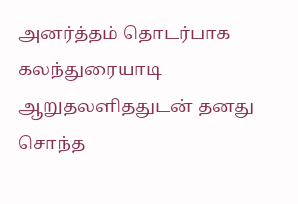அனர்த்தம் தொடர்பாக கலந்துரையாடி ஆறுதலளிததுடன் தனது சொந்த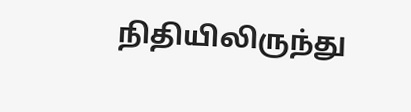நிதியிலிருந்து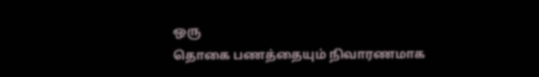ஒரு
தொகை பணத்தையும் நிவாரணமாக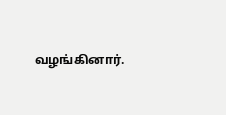வழங்கினார்.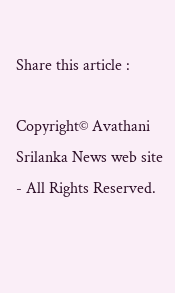Share this article :

Copyright© Avathani Srilanka News web site - All Rights Reserved.